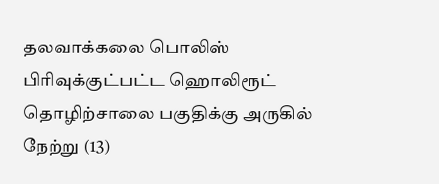தலவாக்கலை பொலிஸ் பிரிவுக்குட்பட்ட ஹொலிரூட் தொழிற்சாலை பகுதிக்கு அருகில் நேற்று (13)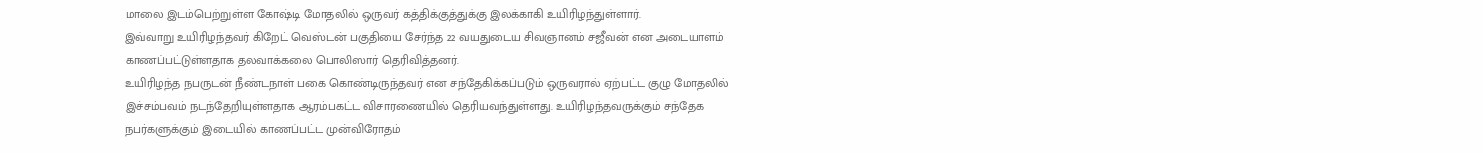மாலை இடம்பெற்றுள்ள கோஷ்டி மோதலில் ஒருவர் கத்திக்குத்துக்கு இலக்காகி உயிரிழந்துள்ளார்.
இவ்வாறு உயிரிழந்தவர் கிறேட் வெஸ்டன் பகுதியை சேர்ந்த 22 வயதுடைய சிவஞானம் சஜீவன் என அடையாளம் காணப்பட்டுள்ளதாக தலவாக்கலை பொலிஸார் தெரிவித்தனர்.
உயிரிழந்த நபருடன் நீண்டநாள் பகை கொண்டிருந்தவர் என சந்தேகிக்கப்படும் ஒருவரால் ஏற்பட்ட குழு மோதலில் இச்சம்பவம் நடந்தேறியுள்ளதாக ஆரம்பகட்ட விசாரணையில் தெரியவந்துள்ளது. உயிரிழந்தவருக்கும் சந்தேக நபர்களுக்கும் இடையில் காணப்பட்ட முன்விரோதம்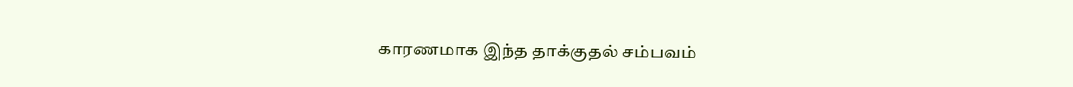காரணமாக இந்த தாக்குதல் சம்பவம்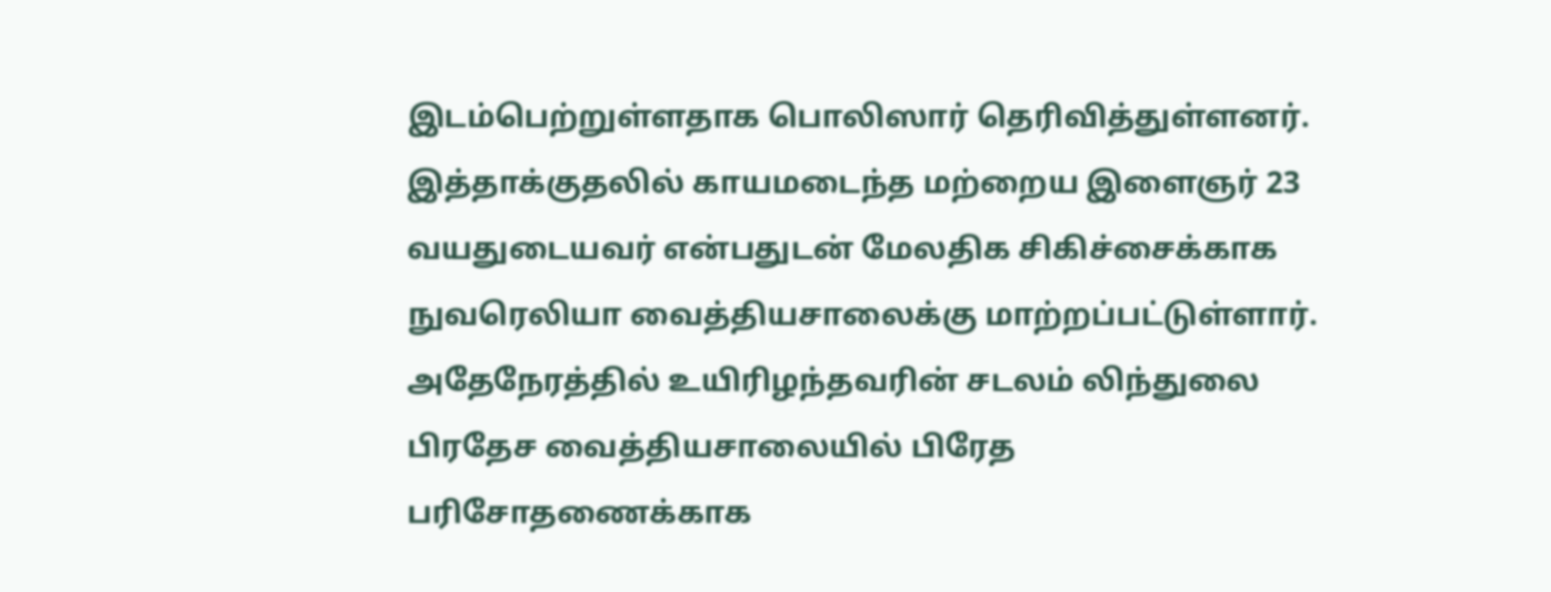இடம்பெற்றுள்ளதாக பொலிஸார் தெரிவித்துள்ளனர்.
இத்தாக்குதலில் காயமடைந்த மற்றைய இளைஞர் 23 வயதுடையவர் என்பதுடன் மேலதிக சிகிச்சைக்காக நுவரெலியா வைத்தியசாலைக்கு மாற்றப்பட்டுள்ளார்.
அதேநேரத்தில் உயிரிழந்தவரின் சடலம் லிந்துலை பிரதேச வைத்தியசாலையில் பிரேத பரிசோதணைக்காக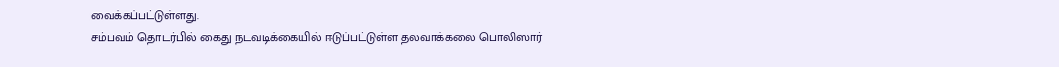வைக்கப்பட்டுள்ளது.
சம்பவம் தொடர்பில் கைது நடவடிக்கையில் ஈடுப்பட்டுள்ள தலவாக்கலை பொலிஸார்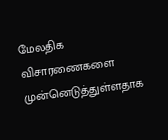மேலதிக விசாரணைகளை முன்னெடுத்துள்ளதாக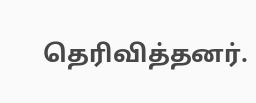தெரிவித்தனர்.